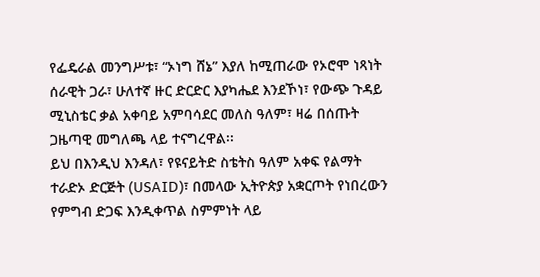የፌዴራል መንግሥቱ፣ “ኦነግ ሸኔ” እያለ ከሚጠራው የኦሮሞ ነጻነት ሰራዊት ጋራ፣ ሁለተኛ ዙር ድርድር እያካሔደ እንደኾነ፣ የውጭ ጉዳይ ሚኒስቴር ቃል አቀባይ አምባሳደር መለስ ዓለም፣ ዛሬ በሰጡት ጋዜጣዊ መግለጫ ላይ ተናግረዋል፡፡
ይህ በእንዲህ እንዳለ፣ የዩናይትድ ስቴትስ ዓለም አቀፍ የልማት ተራድኦ ድርጅት (USAID)፣ በመላው ኢትዮጵያ አቋርጦት የነበረውን የምግብ ድጋፍ እንዲቀጥል ስምምነት ላይ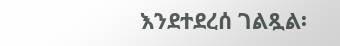እንደተደረሰ ገልጿል፡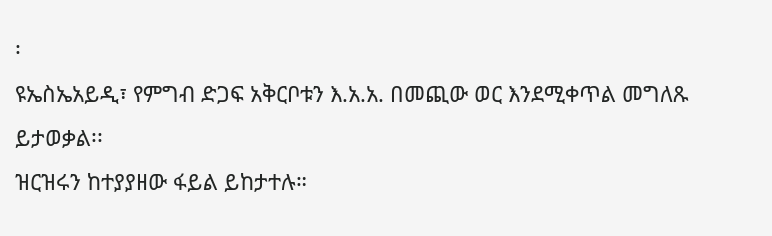፡
ዩኤስኤአይዲ፣ የምግብ ድጋፍ አቅርቦቱን እ.አ.አ. በመጪው ወር እንደሚቀጥል መግለጹ ይታወቃል፡፡
ዝርዝሩን ከተያያዘው ፋይል ይከታተሉ።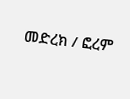መድረክ / ፎረም